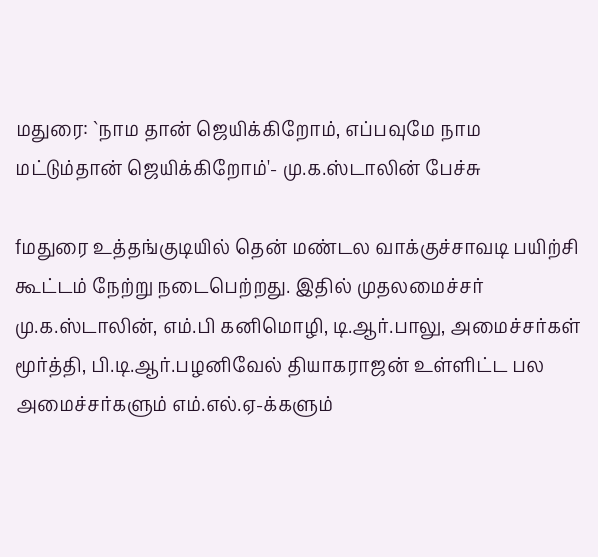மதுரை: `நாம தான் ஜெயிக்கிறோம், எப்பவுமே நாம மட்டும்தான் ஜெயிக்கிறோம்'- மு.க.ஸ்டாலின் பேச்சு

fமதுரை உத்தங்குடியில் தென் மண்டல வாக்குச்சாவடி பயிற்சி கூட்டம் நேற்று நடைபெற்றது. இதில் முதலமைச்சர் மு.க.ஸ்டாலின், எம்.பி கனிமொழி, டி.ஆர்.பாலு, அமைச்சர்கள் மூர்த்தி, பி.டி.ஆர்.பழனிவேல் தியாகராஜன் உள்ளிட்ட பல அமைச்சர்களும் எம்.எல்.ஏ-க்களும்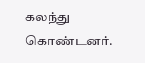கலந்து கொண்டனர்.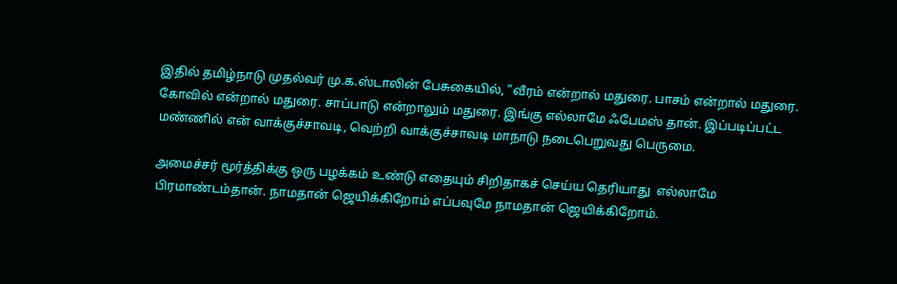இதில் தமிழ்நாடு முதல்வர் மு.க.ஸ்டாலின் பேசுகையில், ”வீரம் என்றால் மதுரை. பாசம் என்றால் மதுரை. கோவில் என்றால் மதுரை. சாப்பாடு என்றாலும் மதுரை. இங்கு எல்லாமே ஃபேமஸ் தான். இப்படிப்பட்ட மண்ணில் என் வாக்குச்சாவடி, வெற்றி வாக்குச்சாவடி மாநாடு நடைபெறுவது பெருமை.

அமைச்சர் மூர்த்திக்கு ஒரு பழக்கம் உண்டு எதையும் சிறிதாகச் செய்ய தெரியாது  எல்லாமே பிரமாண்டம்தான். நாமதான் ஜெயிக்கிறோம் எப்பவுமே நாமதான் ஜெயிக்கிறோம்.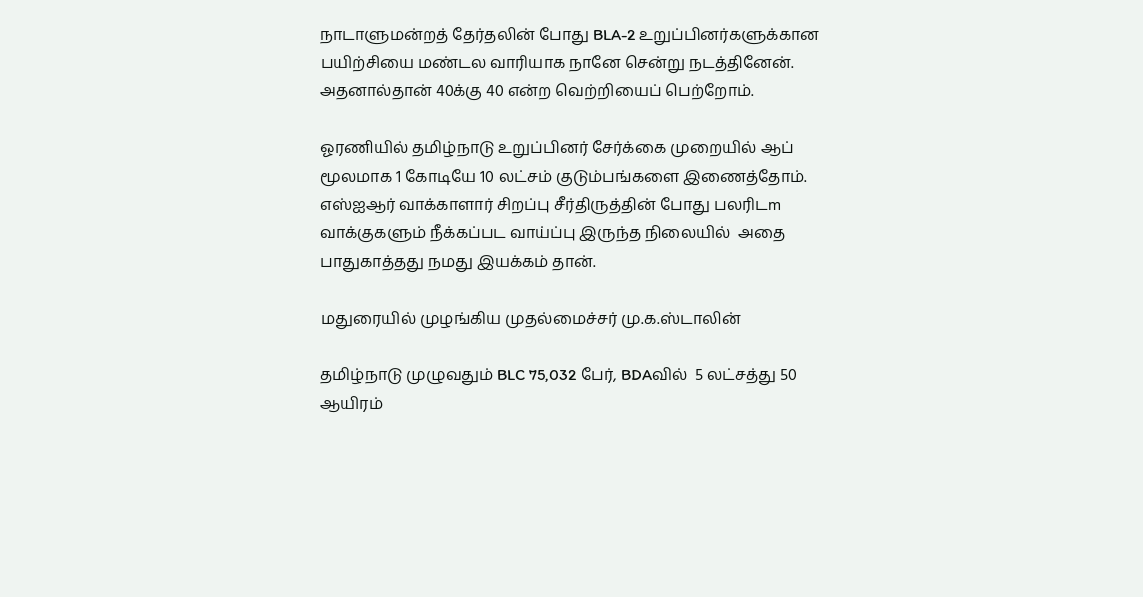நாடாளுமன்றத் தேர்தலின் போது BLA-2 உறுப்பினர்களுக்கான பயிற்சியை மண்டல வாரியாக நானே சென்று நடத்தினேன். அதனால்தான் 40க்கு 40 என்ற வெற்றியைப் பெற்றோம்.

ஓரணியில் தமிழ்நாடு உறுப்பினர் சேர்க்கை முறையில் ஆப் மூலமாக 1 கோடியே 10 லட்சம் குடும்பங்களை இணைத்தோம். எஸ்ஐஆர் வாக்காளார் சிறப்பு சீர்திருத்தின் போது பலரிடm வாக்குகளும் நீக்கப்பட வாய்ப்பு இருந்த நிலையில்  அதை பாதுகாத்தது நமது இயக்கம் தான்.

மதுரையில் முழங்கிய முதல்மைச்சர் மு.க.ஸ்டாலின்

தமிழ்நாடு முழுவதும் BLC 75,032 பேர், BDAவில்  5 லட்சத்து 50 ஆயிரம்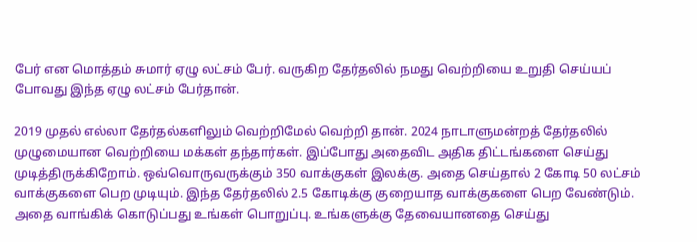பேர் என மொத்தம் சுமார் ஏழு லட்சம் பேர். வருகிற தேர்தலில் நமது வெற்றியை உறுதி செய்யப் போவது இந்த ஏழு லட்சம் பேர்தான்.

2019 முதல் எல்லா தேர்தல்களிலும் வெற்றிமேல் வெற்றி தான். 2024 நாடாளுமன்றத் தேர்தலில் முழுமையான வெற்றியை மக்கள் தந்தார்கள். இப்போது அதைவிட அதிக திட்டங்களை செய்து முடித்திருக்கிறோம். ஒவ்வொருவருக்கும் 350 வாக்குகள் இலக்கு. அதை செய்தால் 2 கோடி 50 லட்சம் வாக்குகளை பெற முடியும். இந்த தேர்தலில் 2.5 கோடிக்கு குறையாத வாக்குகளை பெற வேண்டும். அதை வாங்கிக் கொடுப்பது உங்கள் பொறுப்பு. உங்களுக்கு தேவையானதை செய்து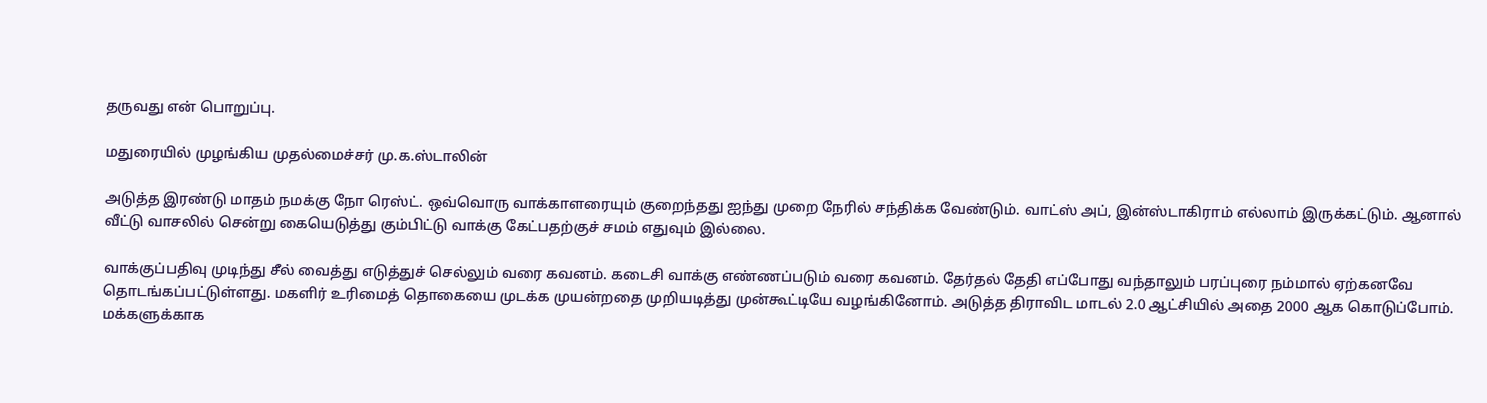தருவது என் பொறுப்பு.

மதுரையில் முழங்கிய முதல்மைச்சர் மு.க.ஸ்டாலின்

அடுத்த இரண்டு மாதம் நமக்கு நோ ரெஸ்ட். ஒவ்வொரு வாக்காளரையும் குறைந்தது ஐந்து முறை நேரில் சந்திக்க வேண்டும். வாட்ஸ் அப், இன்ஸ்டாகிராம் எல்லாம் இருக்கட்டும். ஆனால் வீட்டு வாசலில் சென்று கையெடுத்து கும்பிட்டு வாக்கு கேட்பதற்குச் சமம் எதுவும் இல்லை.

வாக்குப்பதிவு முடிந்து சீல் வைத்து எடுத்துச் செல்லும் வரை கவனம். கடைசி வாக்கு எண்ணப்படும் வரை கவனம். தேர்தல் தேதி எப்போது வந்தாலும் பரப்புரை நம்மால் ஏற்கனவே தொடங்கப்பட்டுள்ளது. மகளிர் உரிமைத் தொகையை முடக்க முயன்றதை முறியடித்து முன்கூட்டியே வழங்கினோம். அடுத்த திராவிட மாடல் 2.0 ஆட்சியில் அதை 2000 ஆக கொடுப்போம். மக்களுக்காக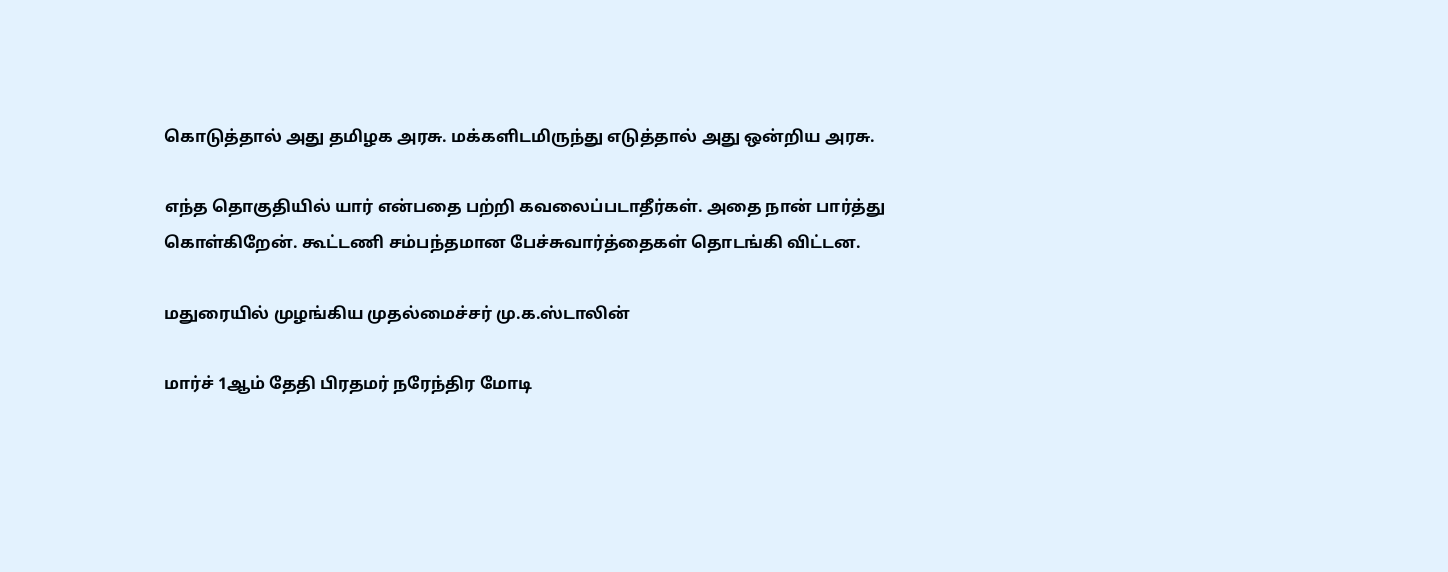கொடுத்தால் அது தமிழக அரசு. மக்களிடமிருந்து எடுத்தால் அது ஒன்றிய அரசு.

எந்த தொகுதியில் யார் என்பதை பற்றி கவலைப்படாதீர்கள். அதை நான் பார்த்து கொள்கிறேன். கூட்டணி சம்பந்தமான பேச்சுவார்த்தைகள் தொடங்கி விட்டன.

மதுரையில் முழங்கிய முதல்மைச்சர் மு.க.ஸ்டாலின்

மார்ச் 1ஆம் தேதி பிரதமர் நரேந்திர மோடி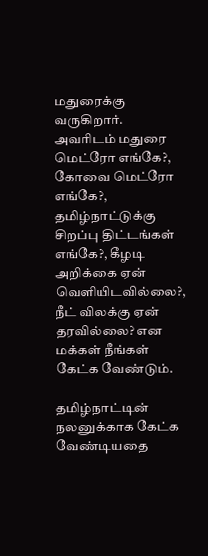மதுரைக்கு வருகிறார். அவரிடம் மதுரை மெட்ரோ எங்கே?, கோவை மெட்ரோ எங்கே?, தமிழ்நாட்டுக்கு சிறப்பு திட்டங்கள் எங்கே?, கீழடி அறிக்கை ஏன் வெளியிடவில்லை?, நீட் விலக்கு ஏன் தரவில்லை? என மக்கள் நீங்கள் கேட்க வேண்டும்.

தமிழ்நாட்டின் நலனுக்காக கேட்க வேண்டியதை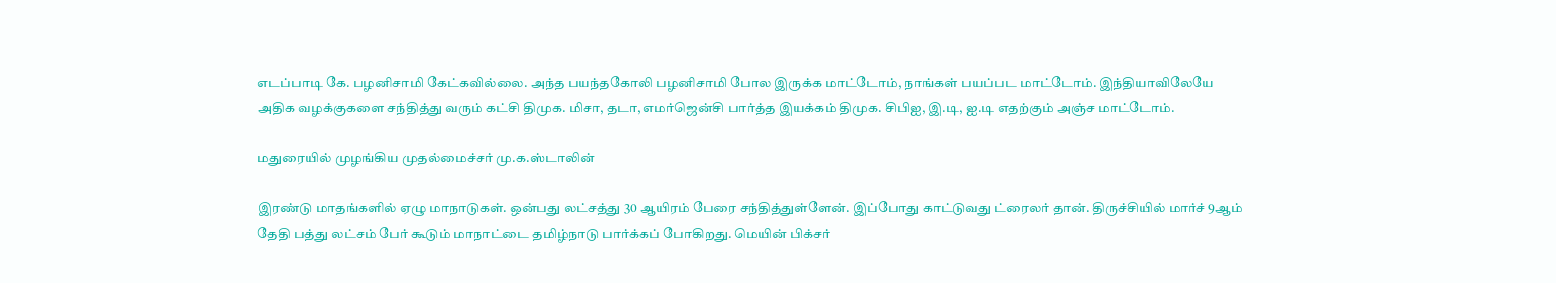எடப்பாடி கே. பழனிசாமி கேட்கவில்லை. அந்த பயந்தகோலி பழனிசாமி போல இருக்க மாட்டோம், நாங்கள் பயப்பட மாட்டோம். இந்தியாவிலேயே அதிக வழக்குகளை சந்தித்து வரும் கட்சி திமுக. மிசா, தடா, எமர்ஜென்சி பார்த்த இயக்கம் திமுக. சிபிஐ, இ.டி, ஐ.டி எதற்கும் அஞ்ச மாட்டோம்.

மதுரையில் முழங்கிய முதல்மைச்சர் மு.க.ஸ்டாலின்

இரண்டு மாதங்களில் ஏழு மாநாடுகள். ஒன்பது லட்சத்து 30 ஆயிரம் பேரை சந்தித்துள்ளேன். இப்போது காட்டுவது ட்ரைலர் தான். திருச்சியில் மார்ச் 9ஆம் தேதி பத்து லட்சம் பேர் கூடும் மாநாட்டை தமிழ்நாடு பார்க்கப் போகிறது. மெயின் பிக்சர்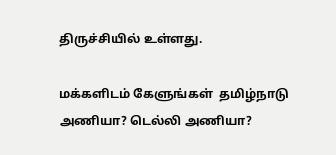திருச்சியில் உள்ளது.

மக்களிடம் கேளுங்கள்  தமிழ்நாடு அணியா? டெல்லி அணியா?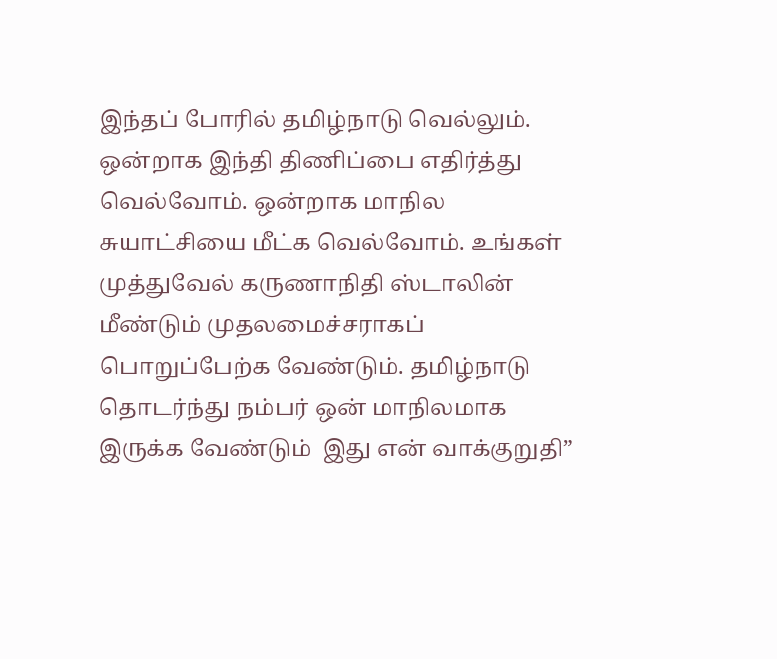இந்தப் போரில் தமிழ்நாடு வெல்லும். ஒன்றாக இந்தி திணிப்பை எதிர்த்து வெல்வோம். ஒன்றாக மாநில சுயாட்சியை மீட்க வெல்வோம். உங்கள் முத்துவேல் கருணாநிதி ஸ்டாலின் மீண்டும் முதலமைச்சராகப் பொறுப்பேற்க வேண்டும். தமிழ்நாடு தொடர்ந்து நம்பர் ஒன் மாநிலமாக இருக்க வேண்டும்  இது என் வாக்குறுதி”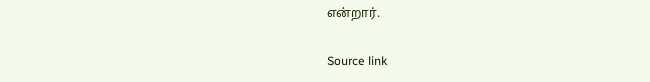என்றார்.

Source link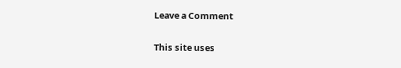Leave a Comment

This site uses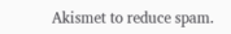Akismet to reduce spam.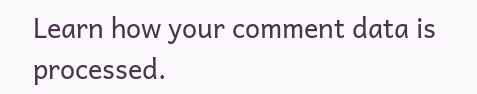Learn how your comment data is processed.